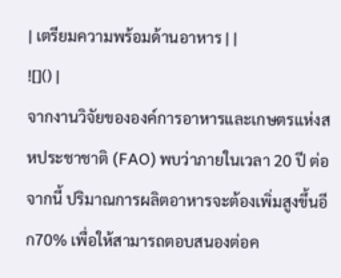| เตรียมความพร้อมด้านอาหาร | |
![]() |
จากงานวิจัยขององค์การอาหารและเกษตรแห่งสหประชาชาติ (FAO) พบว่าภายในเวลา 20 ปี ต่อจากนี้ ปริมาณการผลิตอาหารจะต้องเพิ่มสูงขึ้นอีก70% เพื่อให้สามารถตอบสนองต่อค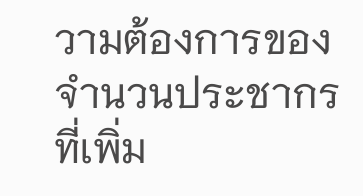วามต้องการของจำนวนประชากรที่เพิ่ม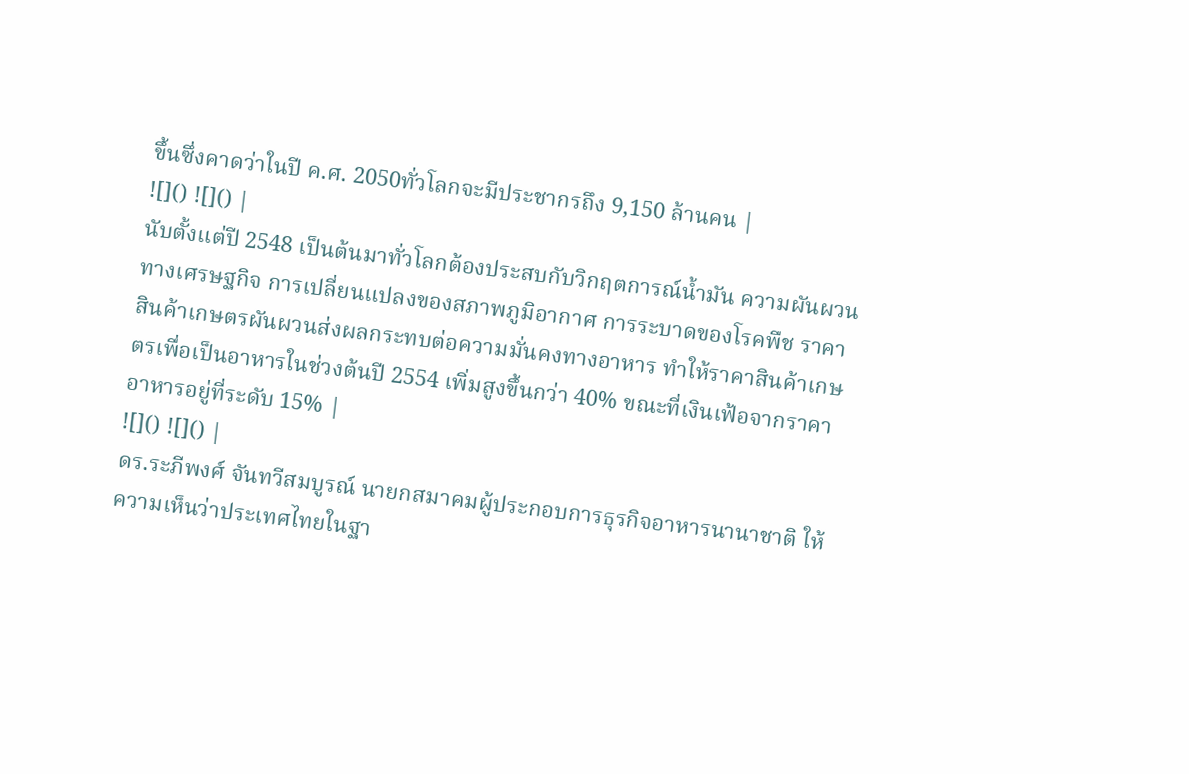ขึ้นซึ่งคาดว่าในปี ค.ศ. 2050ทั่วโลกจะมีประชากรถึง 9,150 ล้านคน |
![]() ![]() |
นับตั้งแต่ปี 2548 เป็นต้นมาทั่วโลกต้องประสบกับวิกฤตการณ์น้ำมัน ความผันผวนทางเศรษฐกิจ การเปลี่ยนแปลงของสภาพภูมิอากาศ การระบาดของโรคพืช ราคาสินค้าเกษตรผันผวนส่งผลกระทบต่อความมั่นคงทางอาหาร ทำให้ราคาสินค้าเกษตรเพื่อเป็นอาหารในช่วงต้นปี 2554 เพิ่มสูงขึ้นกว่า 40% ขณะที่เงินเฟ้อจากราคาอาหารอยู่ที่ระดับ 15% |
![]() ![]() |
ดร.ระภีพงศ์ จันทวีสมบูรณ์ นายกสมาคมผู้ประกอบการธุรกิจอาหารนานาชาติ ให้ความเห็นว่าประเทศไทยในฐา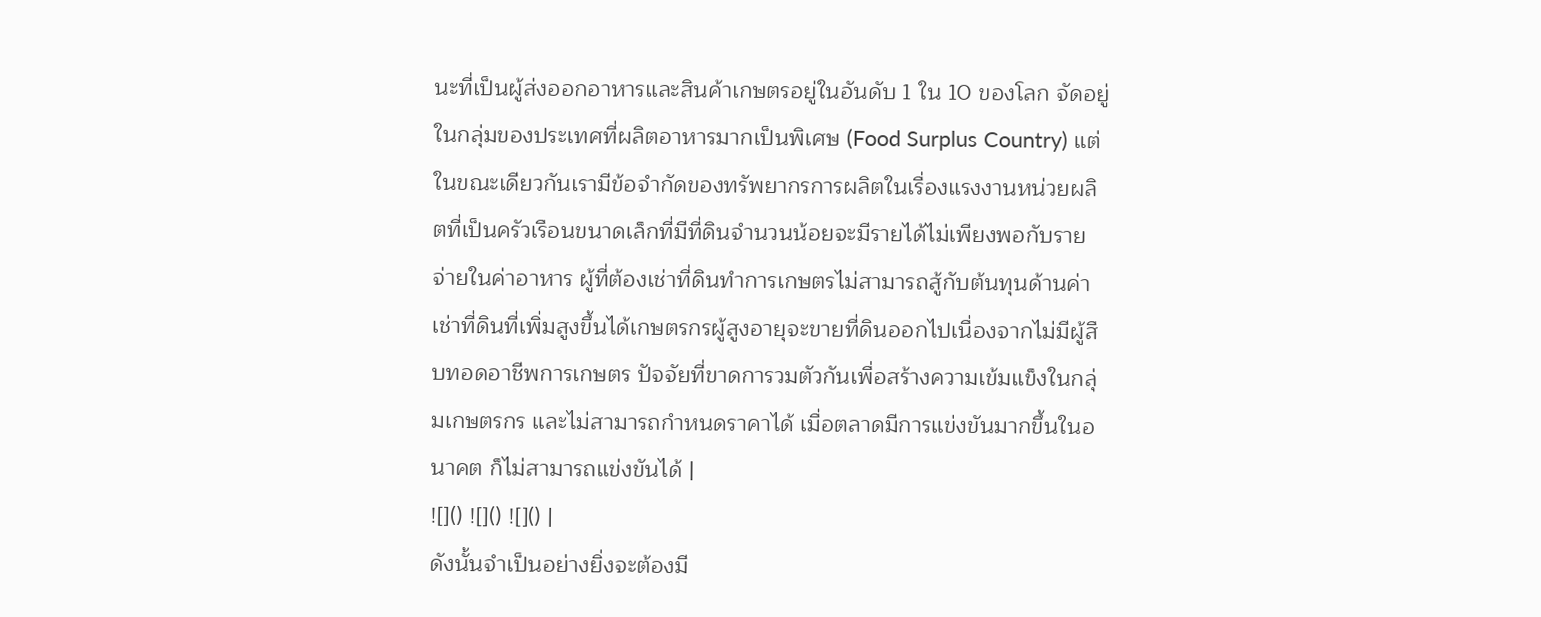นะที่เป็นผู้ส่งออกอาหารและสินค้าเกษตรอยู่ในอันดับ 1 ใน 10 ของโลก จัดอยู่ในกลุ่มของประเทศที่ผลิตอาหารมากเป็นพิเศษ (Food Surplus Country) แต่ในขณะเดียวกันเรามีข้อจำกัดของทรัพยากรการผลิตในเรื่องแรงงานหน่วยผลิตที่เป็นครัวเรือนขนาดเล็กที่มีที่ดินจำนวนน้อยจะมีรายได้ไม่เพียงพอกับรายจ่ายในค่าอาหาร ผู้ที่ต้องเช่าที่ดินทำการเกษตรไม่สามารถสู้กับต้นทุนด้านค่าเช่าที่ดินที่เพิ่มสูงขึ้นได้เกษตรกรผู้สูงอายุจะขายที่ดินออกไปเนื่องจากไม่มีผู้สืบทอดอาชีพการเกษตร ปัจจัยที่ขาดการวมตัวกันเพื่อสร้างความเข้มแข็งในกลุ่มเกษตรกร และไม่สามารถกำหนดราคาได้ เมื่อตลาดมีการแข่งขันมากขึ้นในอนาคต ก็ไม่สามารถแข่งขันได้ |
![]() ![]() ![]() |
ดังนั้นจำเป็นอย่างยิ่งจะต้องมี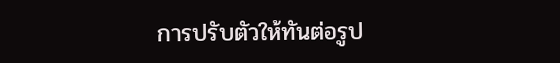การปรับตัวให้ทันต่อรูป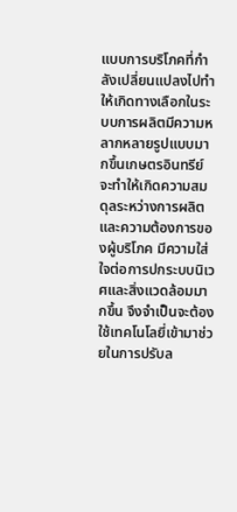แบบการบริโภคที่กำลังเปลี่ยนแปลงไปทำให้เกิดทางเลือกในระบบการผลิตมีความหลากหลายรูปแบบมากขึ้นเกษตรอินทรีย์จะทำให้เกิดความสมดุลระหว่างการผลิตและความต้องการของผู้บริโภค มีความใส่ใจต่อการปกระบบนิเวศและสิ่งแวดล้อมมากขึ้น จึงจำเป็นจะต้องใช้เทคโนโลยี่เข้ามาช่วยในการปรับล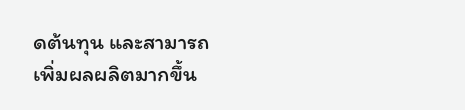ดต้นทุน และสามารถเพิ่มผลผลิตมากขึ้น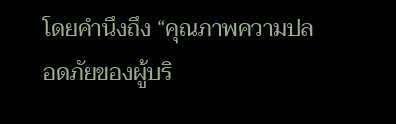โดยคำนึงถึง “คุณภาพความปลอดภัยของผู้บริ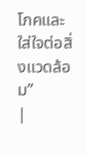โภคและ ใส่ใจต่อสิ่งแวดล้อม”
|